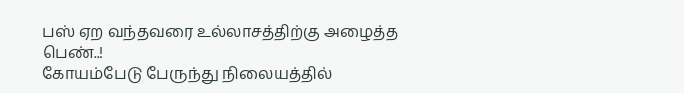பஸ் ஏற வந்தவரை உல்லாசத்திற்கு அழைத்த பெண்..!
கோயம்பேடு பேருந்து நிலையத்தில்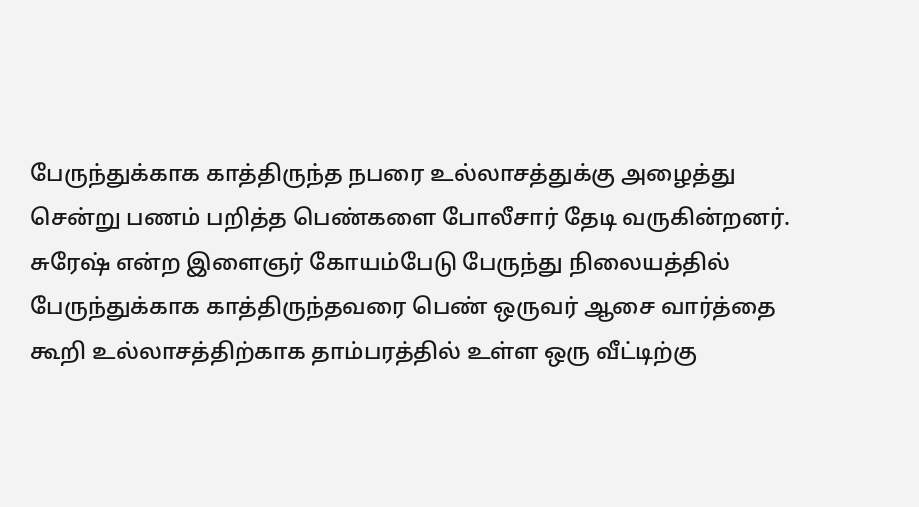பேருந்துக்காக காத்திருந்த நபரை உல்லாசத்துக்கு அழைத்து சென்று பணம் பறித்த பெண்களை போலீசார் தேடி வருகின்றனர்.
சுரேஷ் என்ற இளைஞர் கோயம்பேடு பேருந்து நிலையத்தில் பேருந்துக்காக காத்திருந்தவரை பெண் ஒருவர் ஆசை வார்த்தை கூறி உல்லாசத்திற்காக தாம்பரத்தில் உள்ள ஒரு வீட்டிற்கு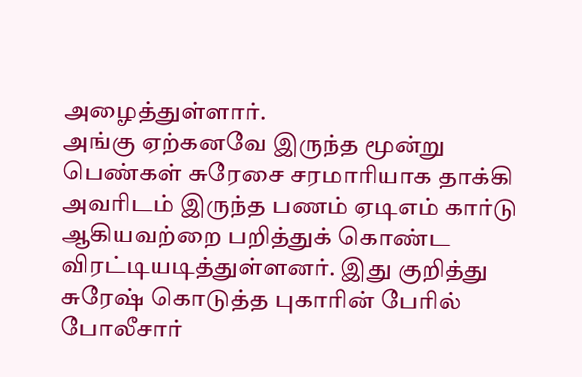அழைத்துள்ளார்.
அங்கு ஏற்கனவே இருந்த மூன்று பெண்கள் சுரேசை சரமாரியாக தாக்கி அவரிடம் இருந்த பணம் ஏடிஎம் கார்டு ஆகியவற்றை பறித்துக் கொண்ட விரட்டியடித்துள்ளனர். இது குறித்து சுரேஷ் கொடுத்த புகாரின் பேரில் போலீசார்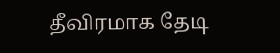தீவிரமாக தேடி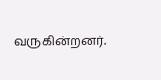வருகின்றனர்.